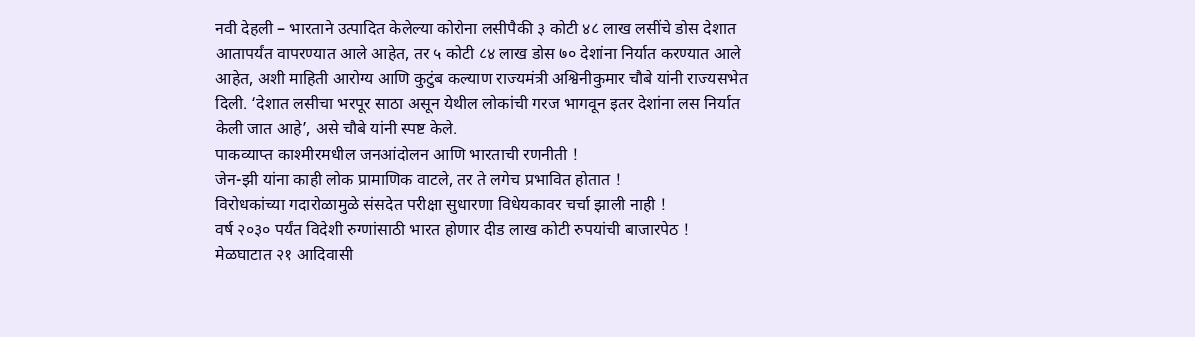नवी देहली – भारताने उत्पादित केलेल्या कोरोना लसीपैकी ३ कोटी ४८ लाख लसींचे डोस देशात आतापर्यंत वापरण्यात आले आहेत, तर ५ कोटी ८४ लाख डोस ७० देशांना निर्यात करण्यात आले आहेत, अशी माहिती आरोग्य आणि कुटुंब कल्याण राज्यमंत्री अश्विनीकुमार चौबे यांनी राज्यसभेत दिली. ‘देशात लसीचा भरपूर साठा असून येथील लोकांची गरज भागवून इतर देशांना लस निर्यात केली जात आहे’, असे चौबे यांनी स्पष्ट केले.
पाकव्याप्त काश्मीरमधील जनआंदोलन आणि भारताची रणनीती !
जेन-झी यांना काही लोक प्रामाणिक वाटले, तर ते लगेच प्रभावित होतात !
विरोधकांच्या गदारोळामुळे संसदेत परीक्षा सुधारणा विधेयकावर चर्चा झाली नाही !
वर्ष २०३० पर्यंत विदेशी रुग्णांसाठी भारत होणार दीड लाख कोटी रुपयांची बाजारपेठ !
मेळघाटात २१ आदिवासी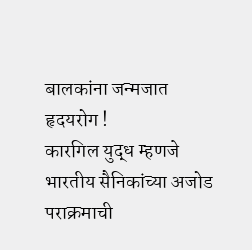बालकांना जन्मजात हृदयरोग !
कारगिल युद्ध म्हणजे भारतीय सैनिकांच्या अजोड पराक्रमाची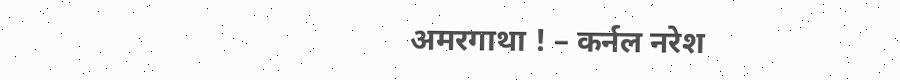अमरगाथा ! – कर्नल नरेश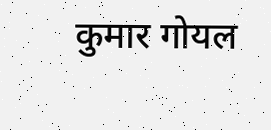कुमार गोयल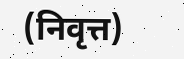(निवृत्त)